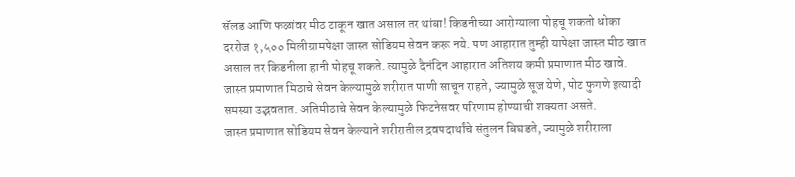सॅलड आणि फळांवर मीठ टाकून खात असाल तर थांबा! किडनीच्या आरोग्याला पोहचू शकतो धोका
दररोज १,५०० मिलीग्रामपेक्षा जास्त सोडियम सेवन करू नये. पण आहारात तुम्ही यापेक्षा जास्त मीठ खात असाल तर किडनीला हानी पोहचू शकते. त्यामुळे दैनंदिन आहारात अतिशय कमी प्रमाणात मीठ खावे.
जास्त प्रमाणात मिठाचे सेवन केल्यामुळे शरीरात पाणी साचून राहते, ज्यामुळे सूज येणे, पोट फुगणे इत्यादी समस्या उद्भवतात. अतिमीठाचे सेवन केल्यामुळे फिटनेसवर परिणाम होण्याची शक्यता असते.
जास्त प्रमाणात सोडियम सेवन केल्याने शरीरातील द्रवपदार्थांचे संतुलन बिघडते, ज्यामुळे शरीराला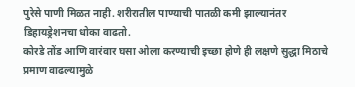पुरेसे पाणी मिळत नाही. शरीरातील पाण्याची पातळी कमी झाल्यानंतर डिहायड्रेशनचा धोका वाढतो.
कोरडे तोंड आणि वारंवार घसा ओला करण्याची इच्छा होणे ही लक्षणे सुद्धा मिठाचे प्रमाण वाढल्यामुळे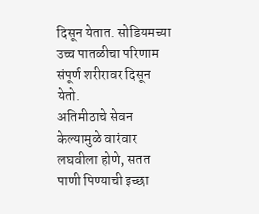दिसून येतात. सोडियमच्या उच्च पातळीचा परिणाम संपूर्ण शरीरावर दिसून येतो.
अतिमीठाचे सेवन केल्यामुळे वारंवार लघवीला होणे, सतत पाणी पिण्याची इच्छा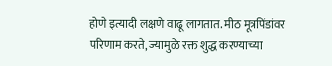होणे इत्यादी लक्षणे वाढू लागतात. मीठ मूत्रपिंडांवर परिणाम करते, ज्यामुळे रक्त शुद्ध करण्याच्या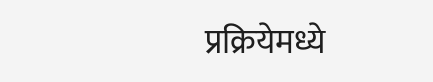प्रक्रियेमध्ये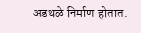अडथळे निर्माण होतात.